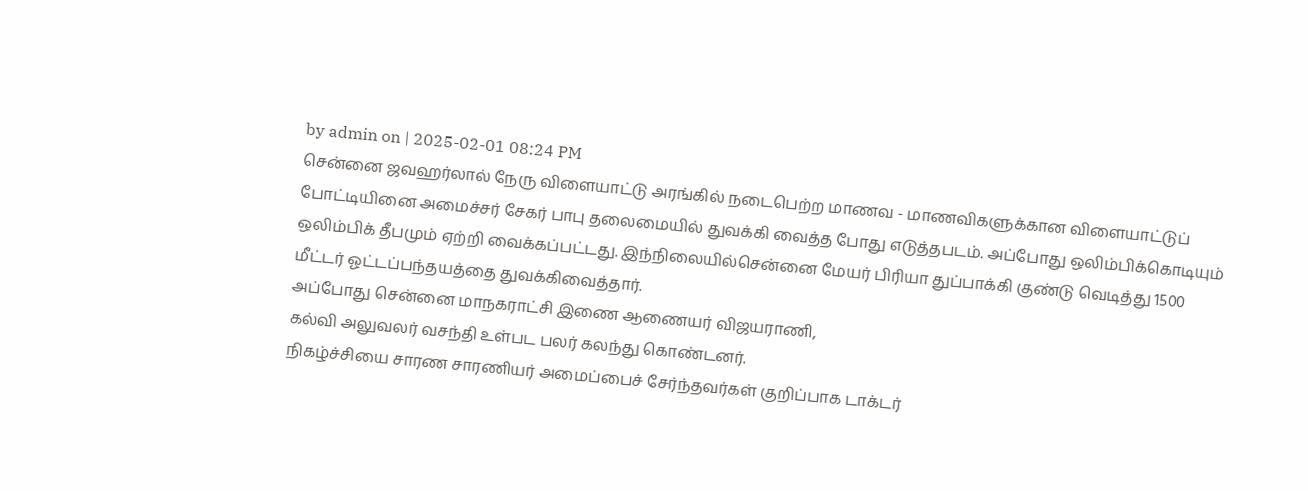by admin on | 2025-02-01 08:24 PM
சென்னை ஜவஹர்லால் நேரு விளையாட்டு அரங்கில் நடைபெற்ற மாணவ - மாணவிகளுக்கான விளையாட்டுப் போட்டியினை அமைச்சர் சேகர் பாபு தலைமையில் துவக்கி வைத்த போது எடுத்தபடம். அப்போது ஒலிம்பிக்கொடியும் ஒலிம்பிக் தீபமும் ஏற்றி வைக்கப்பட்டது. இந்நிலையில்சென்னை மேயர் பிரியா துப்பாக்கி குண்டு வெடித்து 1500
மீட்டர் ஓட்டப்பந்தயத்தை துவக்கிவைத்தார்.
அப்போது சென்னை மாநகராட்சி இணை ஆணையர் விஜயராணி,
கல்வி அலுவலர் வசந்தி உள்பட பலர் கலந்து கொண்டனர்.
நிகழ்ச்சியை சாரண சாரணியர் அமைப்பைச் சேர்ந்தவர்கள் குறிப்பாக டாக்டர்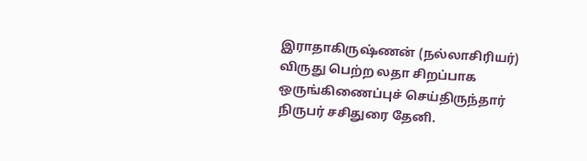இராதாகிருஷ்ணன் (நல்லாசிரியர்) விருது பெற்ற லதா சிறப்பாக ஒருங்கிணைப்புச் செய்திருந்தார்
நிருபர் சசிதுரை தேனி.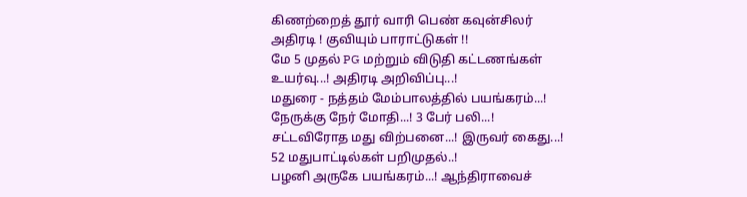கிணற்றைத் தூர் வாரி பெண் கவுன்சிலர் அதிரடி ! குவியும் பாராட்டுகள் !!
மே 5 முதல் PG மற்றும் விடுதி கட்டணங்கள் உயர்வு...! அதிரடி அறிவிப்பு...!
மதுரை - நத்தம் மேம்பாலத்தில் பயங்கரம்...! நேருக்கு நேர் மோதி...! 3 பேர் பலி...!
சட்டவிரோத மது விற்பனை...! இருவர் கைது...! 52 மதுபாட்டில்கள் பறிமுதல்..!
பழனி அருகே பயங்கரம்...! ஆந்திராவைச்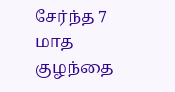சேர்ந்த 7 மாத குழந்தை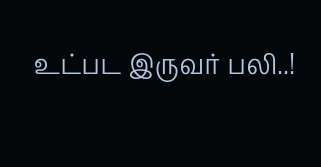உட்பட இருவர் பலி..!